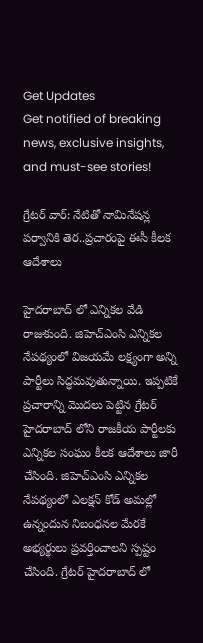Get Updates
Get notified of breaking news, exclusive insights, and must-see stories!

గ్రేటర్ వార్: నేటితో నామినేషన్ల పర్వానికి తెర..ప్రచారంపై ఈసీ కీలక ఆదేశాలు

హైదరాబాద్ లో ఎన్నికల వేడి రాజుకుంది. జిహెచ్ఎంసి ఎన్నికల నేపథ్యంలో విజయమే లక్ష్యంగా అన్ని పార్టీలు సిద్ధమవుతున్నాయి. ఇప్పటికే ప్రచారాన్ని మొదలు పెట్టిన గ్రేటర్ హైదరాబాద్ లోని రాజకీయ పార్టీలకు ఎన్నికల సంఘం కీలక ఆదేశాలు జారీ చేసింది. జిహెచ్ఎంసి ఎన్నికల నేపథ్యంలో ఎలక్షన్ కోడ్ అమల్లో ఉన్నందున నిబంధనల మేరకే అభ్యర్థులు ప్రవర్తించాలని స్పష్టం చేసింది. గ్రేటర్ హైదరాబాద్ లో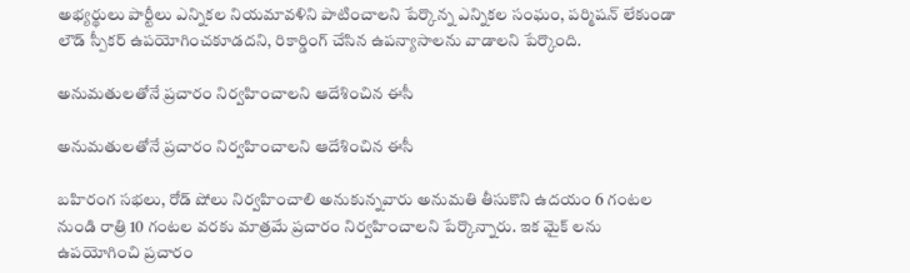అభ్యర్థులు పార్టీలు ఎన్నికల నియమావళిని పాటించాలని పేర్కొన్న ఎన్నికల సంఘం, పర్మిషన్ లేకుండా లౌడ్ స్పీకర్ ఉపయోగించకూడదని, రికార్డింగ్ చేసిన ఉపన్యాసాలను వాడాలని పేర్కొంది.

అనుమతులతోనే ప్రచారం నిర్వహించాలని ఆదేశించిన ఈసీ

అనుమతులతోనే ప్రచారం నిర్వహించాలని ఆదేశించిన ఈసీ

బహిరంగ సభలు, రోడ్ షోలు నిర్వహించాలి అనుకున్నవారు అనుమతి తీసుకొని ఉదయం 6 గంటల నుండి రాత్రి 10 గంటల వరకు మాత్రమే ప్రచారం నిర్వహించాలని పేర్కొన్నారు. ఇక మైక్ లను ఉపయోగించి ప్రచారం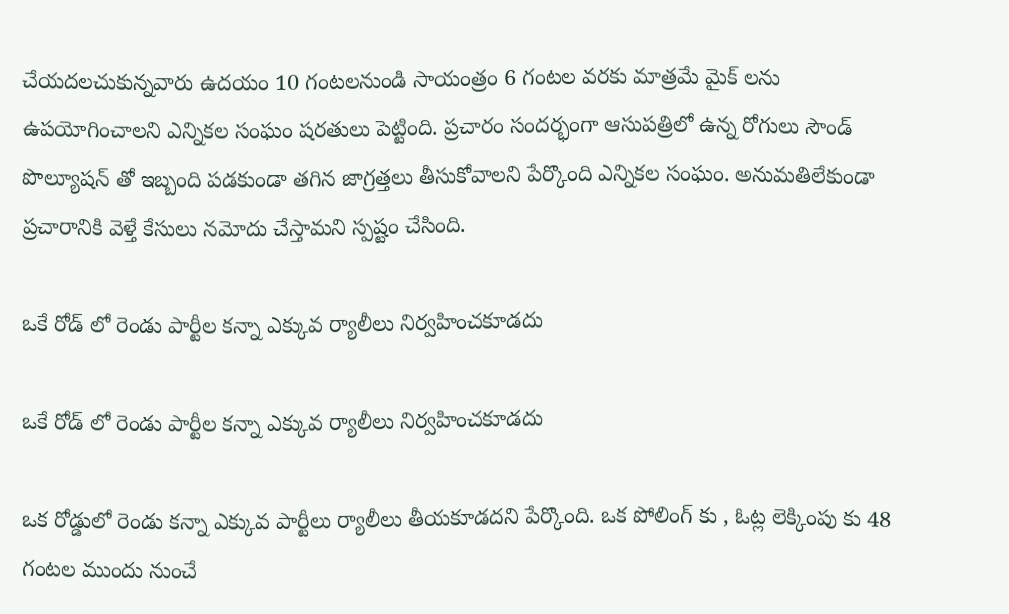చేయదలచుకున్నవారు ఉదయం 10 గంటలనుండి సాయంత్రం 6 గంటల వరకు మాత్రమే మైక్ లను ఉపయోగించాలని ఎన్నికల సంఘం షరతులు పెట్టింది. ప్రచారం సందర్భంగా ఆసుపత్రిలో ఉన్న రోగులు సౌండ్ పొల్యూషన్ తో ఇబ్బంది పడకుండా తగిన జాగ్రత్తలు తీసుకోవాలని పేర్కొంది ఎన్నికల సంఘం. అనుమతిలేకుండా ప్రచారానికి వెళ్తే కేసులు నమోదు చేస్తామని స్పష్టం చేసింది.

ఒకే రోడ్ లో రెండు పార్టీల కన్నా ఎక్కువ ర్యాలీలు నిర్వహించకూడదు

ఒకే రోడ్ లో రెండు పార్టీల కన్నా ఎక్కువ ర్యాలీలు నిర్వహించకూడదు

ఒక రోడ్డులో రెండు కన్నా ఎక్కువ పార్టీలు ర్యాలీలు తీయకూడదని పేర్కొంది. ఒక పోలింగ్ కు , ఓట్ల లెక్కింపు కు 48 గంటల ముందు నుంచే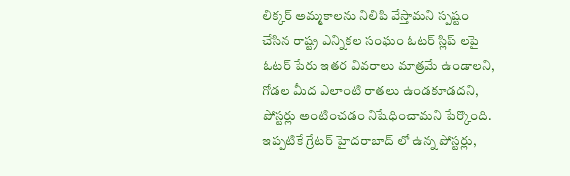లిక్కర్ అమ్మకాలను నిలిపి వేస్తామని స్పష్టం చేసిన రాష్ట్ర ఎన్నికల సంఘం ఓటర్ స్లిప్ లపై ఓటర్ పేరు ఇతర వివరాలు మాత్రమే ఉండాలని, గోడల మీద ఎలాంటి రాతలు ఉండకూడదని, పోస్టర్లు అంటించడం నిషేధించామని పేర్కొంది. ఇప్పటికే గ్రేటర్ హైదరాబాద్ లో ఉన్న పోస్టర్లు,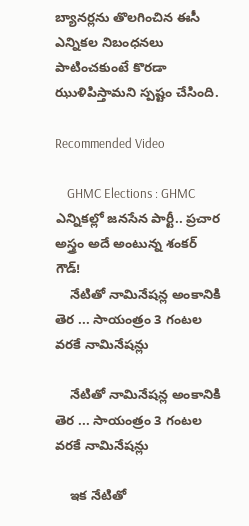బ్యానర్లను తొలగించిన ఈసీ ఎన్నికల నిబంధనలు పాటించకుంటే కొరడా ఝుళిపిస్తామని స్పష్టం చేసింది.

Recommended Video

    GHMC Elections : GHMC ఎన్నికల్లో జనసేన పార్టీ.. ప్రచార అస్త్రం అదే అంటున్న శంకర్ గౌడ్!
    నేటితో నామినేషన్ల అంకానికి తెర ... సాయంత్రం 3 గంటల వరకే నామినేషన్లు

    నేటితో నామినేషన్ల అంకానికి తెర ... సాయంత్రం 3 గంటల వరకే నామినేషన్లు

    ఇక నేటితో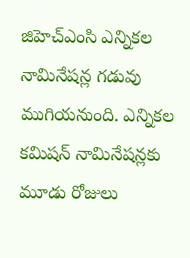జిహెచ్ఎంసి ఎన్నికల నామినేషన్ల గడువు ముగియనుంది. ఎన్నికల కమిషన్ నామినేషన్లకు మూడు రోజులు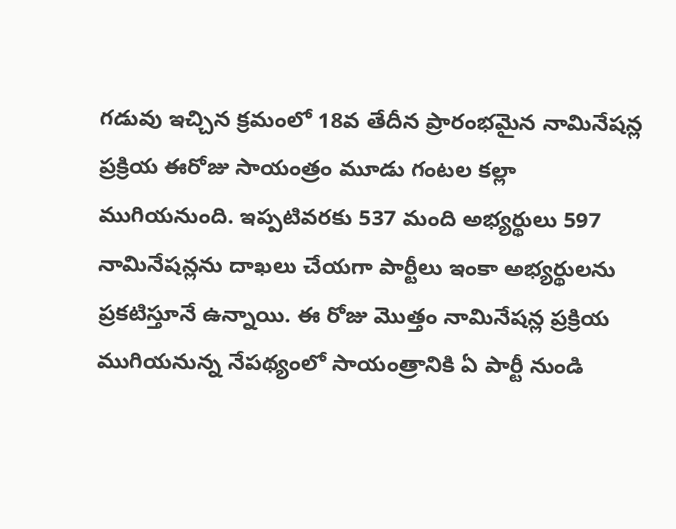గడువు ఇచ్చిన క్రమంలో 18వ తేదీన ప్రారంభమైన నామినేషన్ల ప్రక్రియ ఈరోజు సాయంత్రం మూడు గంటల కల్లా ముగియనుంది. ఇప్పటివరకు 537 మంది అభ్యర్థులు 597 నామినేషన్లను దాఖలు చేయగా పార్టీలు ఇంకా అభ్యర్థులను ప్రకటిస్తూనే ఉన్నాయి. ఈ రోజు మొత్తం నామినేషన్ల ప్రక్రియ ముగియనున్న నేపథ్యంలో సాయంత్రానికి ఏ పార్టీ నుండి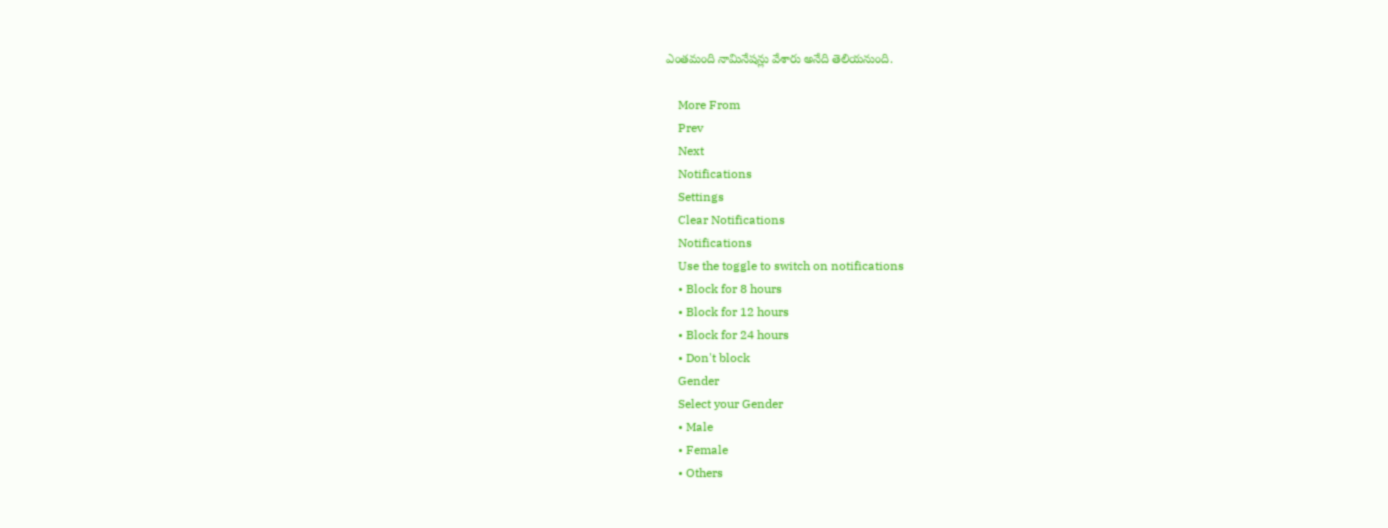ఎంతమంది నామినేషన్లు వేశారు అనేది తెలియనుంది.

    More From
    Prev
    Next
    Notifications
    Settings
    Clear Notifications
    Notifications
    Use the toggle to switch on notifications
    • Block for 8 hours
    • Block for 12 hours
    • Block for 24 hours
    • Don't block
    Gender
    Select your Gender
    • Male
    • Female
    • Others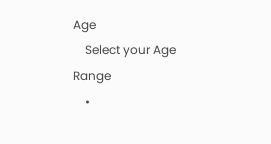Age
    Select your Age Range
    •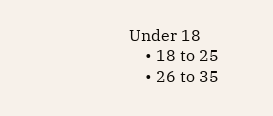Under 18
    • 18 to 25
    • 26 to 35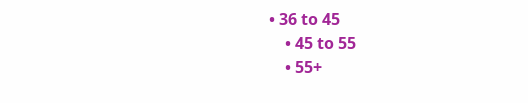• 36 to 45
    • 45 to 55
    • 55+